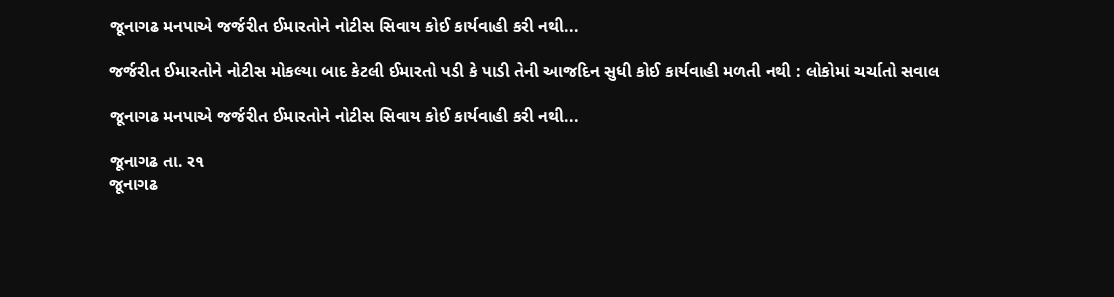જૂનાગઢ મનપાએ જર્જરીત ઈમારતોને નોટીસ સિવાય કોઈ કાર્યવાહી કરી નથી...

જર્જરીત ઈમારતોને નોટીસ મોકલ્યા બાદ કેટલી ઈમારતો પડી કે પાડી તેની આજદિન સુધી કોઈ કાર્યવાહી મળતી નથી : લોકોમાં ચર્ચાતો સવાલ

જૂનાગઢ મનપાએ જર્જરીત ઈમારતોને નોટીસ સિવાય કોઈ કાર્યવાહી કરી નથી...

જૂનાગઢ તા. ર૧
જૂનાગઢ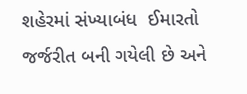શહેરમાં સંખ્યાબંધ  ઈમારતો જર્જરીત બની ગયેલી છે અને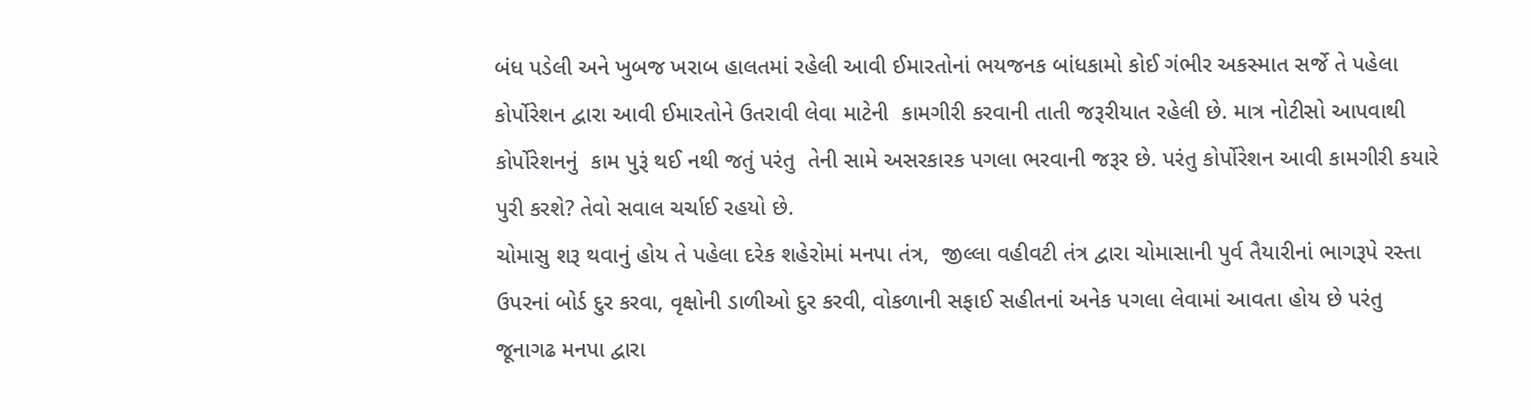બંધ પડેલી અને ખુબજ ખરાબ હાલતમાં રહેલી આવી ઈમારતોનાં ભયજનક બાંધકામો કોઈ ગંભીર અકસ્માત સર્જે તે પહેલા કોર્પોરેશન દ્વારા આવી ઈમારતોને ઉતરાવી લેવા માટેની  કામગીરી કરવાની તાતી જરૂરીયાત રહેલી છે. માત્ર નોટીસો આપવાથી કોર્પોરેશનનું  કામ પુરૂં થઈ નથી જતું પરંતુ  તેની સામે અસરકારક પગલા ભરવાની જરૂર છે. પરંતુ કોર્પોરેશન આવી કામગીરી કયારે પુરી કરશે? તેવો સવાલ ચર્ચાઈ રહયો છે.
ચોમાસુ શરૂ થવાનું હોય તે પહેલા દરેક શહેરોમાં મનપા તંત્ર,  જીલ્લા વહીવટી તંત્ર દ્વારા ચોમાસાની પુર્વ તૈયારીનાં ભાગરૂપે રસ્તા ઉપરનાં બોર્ડ દુર કરવા, વૃક્ષોની ડાળીઓ દુર કરવી, વોકળાની સફાઈ સહીતનાં અનેક પગલા લેવામાં આવતા હોય છે પરંતુ  જૂનાગઢ મનપા દ્વારા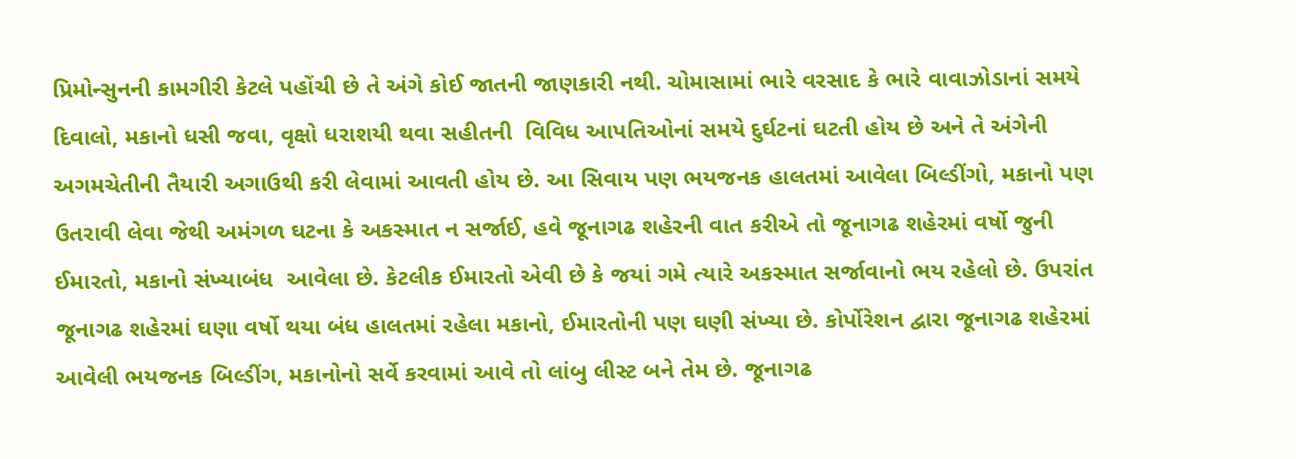પ્રિમોન્સુનની કામગીરી કેટલે પહોંચી છે તે અંગે કોઈ જાતની જાણકારી નથી. ચોમાસામાં ભારે વરસાદ કે ભારે વાવાઝોડાનાં સમયે દિવાલો, મકાનો ધસી જવા, વૃક્ષો ધરાશયી થવા સહીતની  વિવિધ આપતિઓનાં સમયે દુર્ઘટનાં ઘટતી હોય છે અને તે અંગેની અગમચેતીની તૈયારી અગાઉથી કરી લેવામાં આવતી હોય છે. આ સિવાય પણ ભયજનક હાલતમાં આવેલા બિલ્ડીંગો, મકાનો પણ ઉતરાવી લેવા જેથી અમંગળ ઘટના કે અકસ્માત ન સર્જાઈ, હવે જૂનાગઢ શહેરની વાત કરીએ તો જૂનાગઢ શહેરમાં વર્ષો જુની ઈમારતો, મકાનો સંખ્યાબંધ  આવેલા છે. કેટલીક ઈમારતો એવી છે કે જયાં ગમે ત્યારે અકસ્માત સર્જાવાનો ભય રહેલો છે. ઉપરાંત જૂનાગઢ શહેરમાં ઘણા વર્ષો થયા બંધ હાલતમાં રહેલા મકાનો, ઈમારતોની પણ ઘણી સંખ્યા છે. કોર્પોરેશન દ્વારા જૂનાગઢ શહેરમાં આવેલી ભયજનક બિલ્ડીંગ, મકાનોનો સર્વે કરવામાં આવે તો લાંબુ લીસ્ટ બને તેમ છે. જૂનાગઢ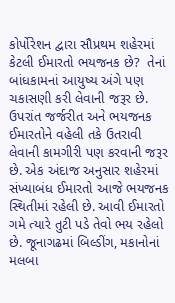કોર્પોરેશન દ્વારા સૌપ્રથમ શહેરમાં કેટલી ઈમારતો ભયજનક છે?  તેનાં બાંધકામનાં આયુષ્ય અંગે પણ ચકાસણી કરી લેવાની જરૂર છે. ઉપરાંત જર્જરીત અને ભયજનક ઈમારતોને વહેલી તકે ઉતરાવી લેવાની કામગીરી પણ કરવાની જરૂર છે. એક અંદાજ અનુસાર શહેરમાં સંખ્યાબંધ ઈમારતો આજે ભયજનક સ્થિતીમાં રહેલી છે. આવી ઈમારતો ગમે ત્યારે તુટી પડે તેવો ભય રહેલો છે. જૂનાગઢમાં બિલ્ડીંગ, મકાનોનાં મલબા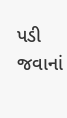પડી જવાનાં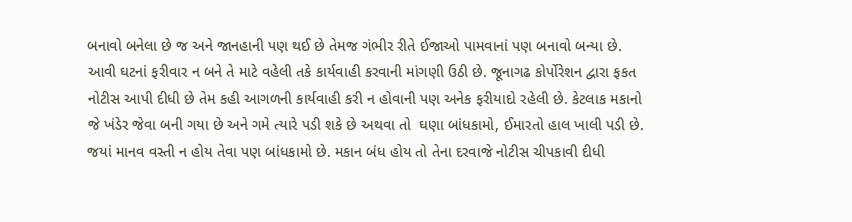બનાવો બનેલા છે જ અને જાનહાની પણ થઈ છે તેમજ ગંભીર રીતે ઈજાઓ પામવાનાં પણ બનાવો બન્યા છે. આવી ઘટનાં ફરીવાર ન બને તે માટે વહેલી તકે કાર્યવાહી કરવાની માંગણી ઉઠી છે. જૂનાગઢ કોર્પોરેશન દ્વારા ફકત  નોટીસ આપી દીધી છે તેમ કહી આગળની કાર્યવાહી કરી ન હોવાની પણ અનેક ફરીયાદો રહેલી છે. કેટલાક મકાનો જે ખંડેર જેવા બની ગયા છે અને ગમે ત્યારે પડી શકે છે અથવા તો  ઘણા બાંધકામો, ઈમારતો હાલ ખાલી પડી છે. જયાં માનવ વસ્તી ન હોય તેવા પણ બાંધકામો છે. મકાન બંધ હોય તો તેના દરવાજે નોટીસ ચીપકાવી દીધી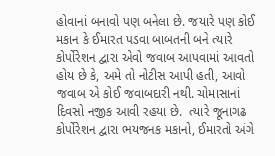હોવાનાં બનાવો પણ બનેલા છે. જયારે પણ કોઈ મકાન કે ઈમારત પડવા બાબતની બને ત્યારે કોર્પોરેશન દ્વારા એવો જવાબ આપવામાં આવતો હોય છે કે, અમે તો નોટીસ આપી હતી, આવો જવાબ એ કોઈ જવાબદારી નથી. ચોમાસાનાં દિવસો નજીક આવી રહયા છે.  ત્યારે જૂનાગઢ કોર્પોરેશન દ્વારા ભયજનક મકાનો, ઈમારતો અંગે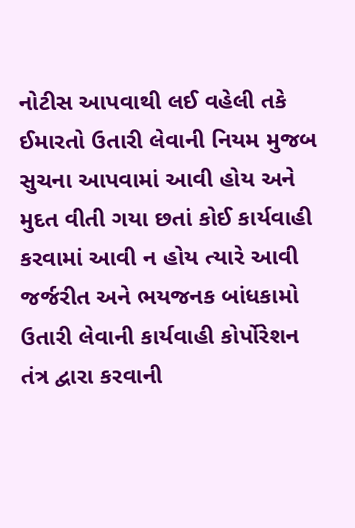નોટીસ આપવાથી લઈ વહેલી તકે ઈમારતો ઉતારી લેવાની નિયમ મુજબ સુચના આપવામાં આવી હોય અને મુદત વીતી ગયા છતાં કોઈ કાર્યવાહી કરવામાં આવી ન હોય ત્યારે આવી જર્જરીત અને ભયજનક બાંધકામો ઉતારી લેવાની કાર્યવાહી કોર્પોરેશન તંત્ર દ્વારા કરવાની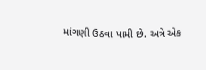માંગણી ઉઠવા પામી છે. અત્રે એક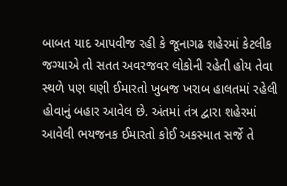બાબત યાદ આપવીજ રહી કે જૂનાગઢ શહેરમાં કેટલીક જગ્યાએ તો સતત અવરજવર લોકોની રહેતી હોય તેવા સ્થળે પણ ઘણી ઈમારતો ખુબજ ખરાબ હાલતમાં રહેલી હોવાનું બહાર આવેલ છે. અંતમાં તંત્ર દ્વારા શહેરમાં આવેલી ભયજનક ઈમારતો કોઈ અકસ્માત સર્જે તે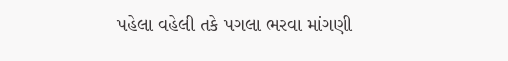પહેલા વહેલી તકે પગલા ભરવા માંગણી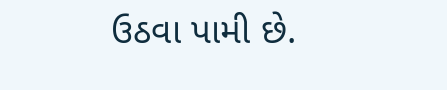ઉઠવા પામી છે.